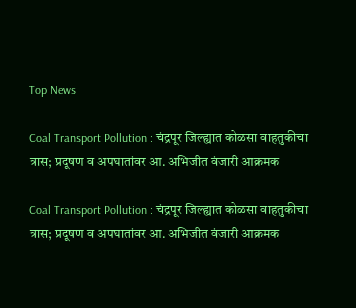Top News

Coal Transport Pollution : चंद्रपूर जिल्ह्यात कोळसा वाहतुकीचा त्रास; प्रदूषण व अपघातांवर आ. अभिजीत वंजारी आक्रमक

Coal Transport Pollution : चंद्रपूर जिल्ह्यात कोळसा वाहतुकीचा त्रास; प्रदूषण व अपघातांवर आ. अभिजीत वंजारी आक्रमक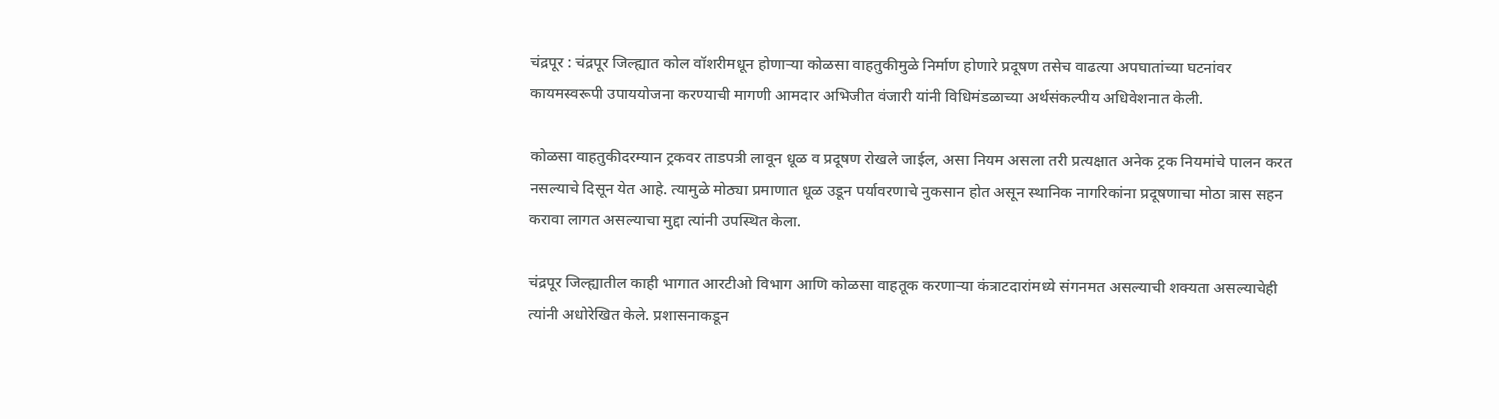चंद्रपूर : चंद्रपूर जिल्ह्यात कोल वॉशरीमधून होणाऱ्या कोळसा वाहतुकीमुळे निर्माण होणारे प्रदूषण तसेच वाढत्या अपघातांच्या घटनांवर कायमस्वरूपी उपाययोजना करण्याची मागणी आमदार अभिजीत वंजारी यांनी विधिमंडळाच्या अर्थसंकल्पीय अधिवेशनात केली.

कोळसा वाहतुकीदरम्यान ट्रकवर ताडपत्री लावून धूळ व प्रदूषण रोखले जाईल, असा नियम असला तरी प्रत्यक्षात अनेक ट्रक नियमांचे पालन करत नसल्याचे दिसून येत आहे. त्यामुळे मोठ्या प्रमाणात धूळ उडून पर्यावरणाचे नुकसान होत असून स्थानिक नागरिकांना प्रदूषणाचा मोठा त्रास सहन करावा लागत असल्याचा मुद्दा त्यांनी उपस्थित केला.

चंद्रपूर जिल्ह्यातील काही भागात आरटीओ विभाग आणि कोळसा वाहतूक करणाऱ्या कंत्राटदारांमध्ये संगनमत असल्याची शक्यता असल्याचेही त्यांनी अधोरेखित केले. प्रशासनाकडून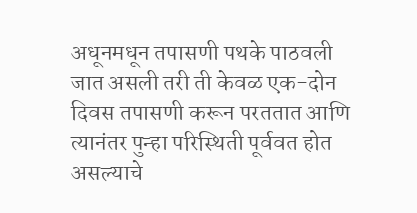अधूनमधून तपासणी पथके पाठवली जात असली तरी ती केवळ एक-दोन दिवस तपासणी करून परततात आणि त्यानंतर पुन्हा परिस्थिती पूर्ववत होत असल्याचे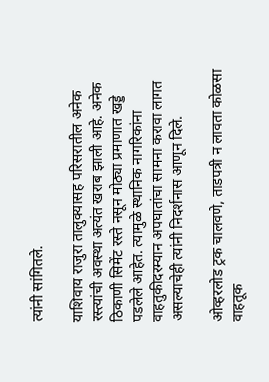त्यांनी सांगितले.

याशिवाय राजुरा तालुक्यासह परिसरातील अनेक रस्त्यांची अवस्था अत्यंत खराब झाली आहे. अनेक ठिकाणी सिमेंट रस्ते नसून मोठ्या प्रमाणात खड्डे पडलेले आहेत. त्यामुळे स्थानिक नागरिकांना वाहतुकीदरम्यान अपघातांचा सामना करावा लागत असल्याचेही त्यांनी निदर्शनास आणून दिले.

ओव्हरलोड ट्रक चालवणे, ताडपत्री न लावता कोळसा वाहतूक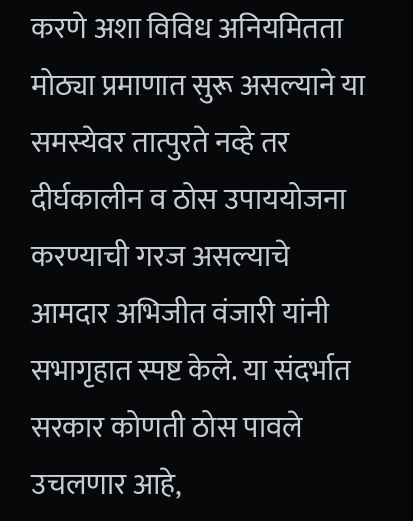करणे अशा विविध अनियमितता मोठ्या प्रमाणात सुरू असल्याने या समस्येवर तात्पुरते नव्हे तर दीर्घकालीन व ठोस उपाययोजना करण्याची गरज असल्याचे आमदार अभिजीत वंजारी यांनी सभागृहात स्पष्ट केले. या संदर्भात सरकार कोणती ठोस पावले उचलणार आहे,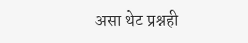असा थेट प्रश्नही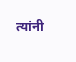त्यांनी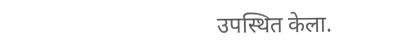उपस्थित केला.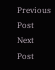Previous Post Next Post